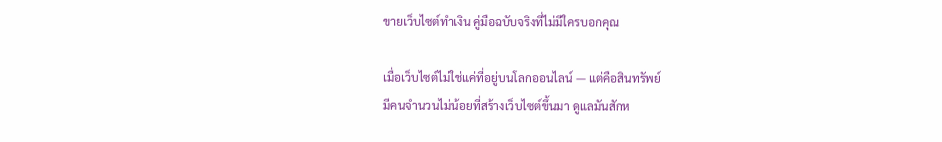ขายเว็บไซต์ทำเงิน คู่มือฉบับจริงที่ไม่มีใครบอกคุณ

เมื่อเว็บไซต์ไม่ใช่แค่ที่อยู่บนโลกออนไลน์ — แต่คือสินทรัพย์
มีคนจำนวนไม่น้อยที่สร้างเว็บไซต์ขึ้นมา ดูแลมันสักห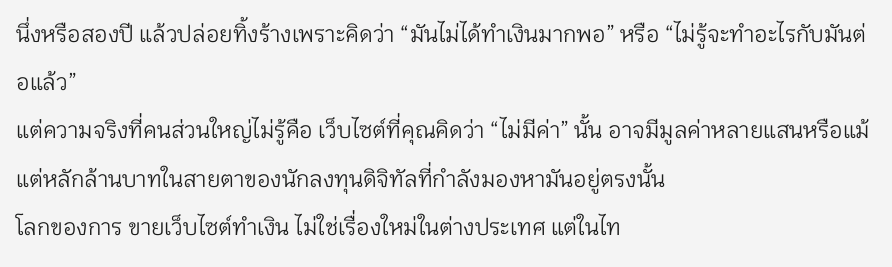นึ่งหรือสองปี แล้วปล่อยทิ้งร้างเพราะคิดว่า “มันไม่ได้ทำเงินมากพอ” หรือ “ไม่รู้จะทำอะไรกับมันต่อแล้ว”
แต่ความจริงที่คนส่วนใหญ่ไม่รู้คือ เว็บไซต์ที่คุณคิดว่า “ไม่มีค่า” นั้น อาจมีมูลค่าหลายแสนหรือแม้แต่หลักล้านบาทในสายตาของนักลงทุนดิจิทัลที่กำลังมองหามันอยู่ตรงนั้น
โลกของการ ขายเว็บไซต์ทำเงิน ไม่ใช่เรื่องใหม่ในต่างประเทศ แต่ในไท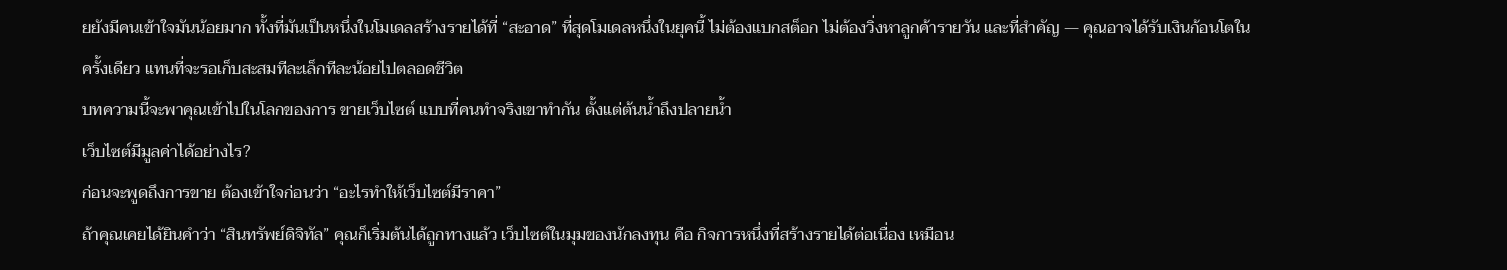ยยังมีคนเข้าใจมันน้อยมาก ทั้งที่มันเป็นหนึ่งในโมเดลสร้างรายได้ที่ “สะอาด” ที่สุดโมเดลหนึ่งในยุคนี้ ไม่ต้องแบกสต็อก ไม่ต้องวิ่งหาลูกค้ารายวัน และที่สำคัญ — คุณอาจได้รับเงินก้อนโตในครั้งเดียว แทนที่จะรอเก็บสะสมทีละเล็กทีละน้อยไปตลอดชีวิต
บทความนี้จะพาคุณเข้าไปในโลกของการ ขายเว็บไซต์ แบบที่คนทำจริงเขาทำกัน ตั้งแต่ต้นน้ำถึงปลายน้ำ
เว็บไซต์มีมูลค่าได้อย่างไร?
ก่อนจะพูดถึงการขาย ต้องเข้าใจก่อนว่า “อะไรทำให้เว็บไซต์มีราคา”
ถ้าคุณเคยได้ยินคำว่า “สินทรัพย์ดิจิทัล” คุณก็เริ่มต้นได้ถูกทางแล้ว เว็บไซต์ในมุมของนักลงทุน คือ กิจการหนึ่งที่สร้างรายได้ต่อเนื่อง เหมือน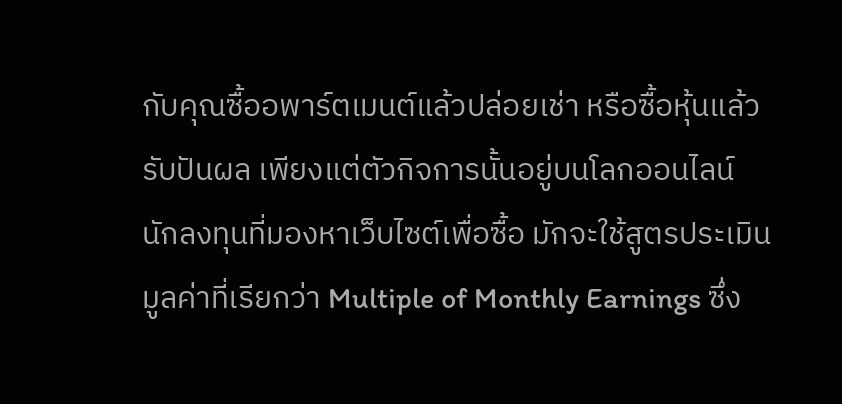กับคุณซื้ออพาร์ตเมนต์แล้วปล่อยเช่า หรือซื้อหุ้นแล้วรับปันผล เพียงแต่ตัวกิจการนั้นอยู่บนโลกออนไลน์
นักลงทุนที่มองหาเว็บไซต์เพื่อซื้อ มักจะใช้สูตรประเมินมูลค่าที่เรียกว่า Multiple of Monthly Earnings ซึ่ง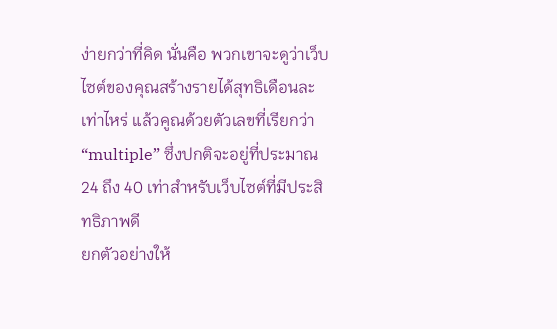ง่ายกว่าที่คิด นั่นคือ พวกเขาจะดูว่าเว็บไซต์ของคุณสร้างรายได้สุทธิเดือนละเท่าไหร่ แล้วคูณด้วยตัวเลขที่เรียกว่า “multiple” ซึ่งปกติจะอยู่ที่ประมาณ 24 ถึง 40 เท่าสำหรับเว็บไซต์ที่มีประสิทธิภาพดี
ยกตัวอย่างให้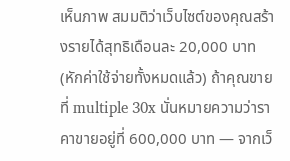เห็นภาพ สมมติว่าเว็บไซต์ของคุณสร้างรายได้สุทธิเดือนละ 20,000 บาท (หักค่าใช้จ่ายทั้งหมดแล้ว) ถ้าคุณขายที่ multiple 30x นั่นหมายความว่าราคาขายอยู่ที่ 600,000 บาท — จากเว็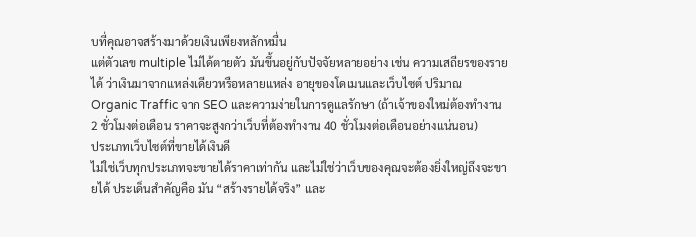บที่คุณอาจสร้างมาด้วยเงินเพียงหลักหมื่น
แต่ตัวเลข multiple ไม่ได้ตายตัว มันขึ้นอยู่กับปัจจัยหลายอย่าง เช่น ความเสถียรของรายได้ ว่าเงินมาจากแหล่งเดียวหรือหลายแหล่ง อายุของโดเมนและเว็บไซต์ ปริมาณ Organic Traffic จาก SEO และความง่ายในการดูแลรักษา (ถ้าเจ้าของใหม่ต้องทำงาน 2 ชั่วโมงต่อเดือน ราคาจะสูงกว่าเว็บที่ต้องทำงาน 40 ชั่วโมงต่อเดือนอย่างแน่นอน)
ประเภทเว็บไซต์ที่ขายได้เงินดี
ไม่ใช่เว็บทุกประเภทจะขายได้ราคาเท่ากัน และไม่ใช่ว่าเว็บของคุณจะต้องยิ่งใหญ่ถึงจะขายได้ ประเด็นสำคัญคือ มัน “สร้างรายได้จริง” และ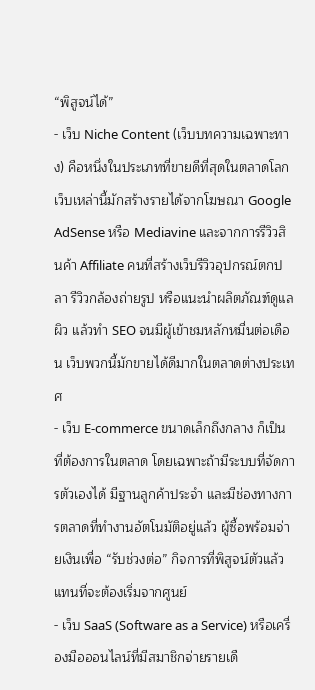“พิสูจน์ได้”
- เว็บ Niche Content (เว็บบทความเฉพาะทาง) คือหนึ่งในประเภทที่ขายดีที่สุดในตลาดโลก เว็บเหล่านี้มักสร้างรายได้จากโฆษณา Google AdSense หรือ Mediavine และจากการรีวิวสินค้า Affiliate คนที่สร้างเว็บรีวิวอุปกรณ์ตกปลา รีวิวกล้องถ่ายรูป หรือแนะนำผลิตภัณฑ์ดูแลผิว แล้วทำ SEO จนมีผู้เข้าชมหลักหมื่นต่อเดือน เว็บพวกนี้มักขายได้ดีมากในตลาดต่างประเทศ
- เว็บ E-commerce ขนาดเล็กถึงกลาง ก็เป็นที่ต้องการในตลาด โดยเฉพาะถ้ามีระบบที่จัดการตัวเองได้ มีฐานลูกค้าประจำ และมีช่องทางการตลาดที่ทำงานอัตโนมัติอยู่แล้ว ผู้ซื้อพร้อมจ่ายเงินเพื่อ “รับช่วงต่อ” กิจการที่พิสูจน์ตัวแล้ว แทนที่จะต้องเริ่มจากศูนย์
- เว็บ SaaS (Software as a Service) หรือเครื่องมือออนไลน์ที่มีสมาชิกจ่ายรายเดื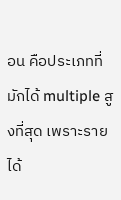อน คือประเภทที่มักได้ multiple สูงที่สุด เพราะรายได้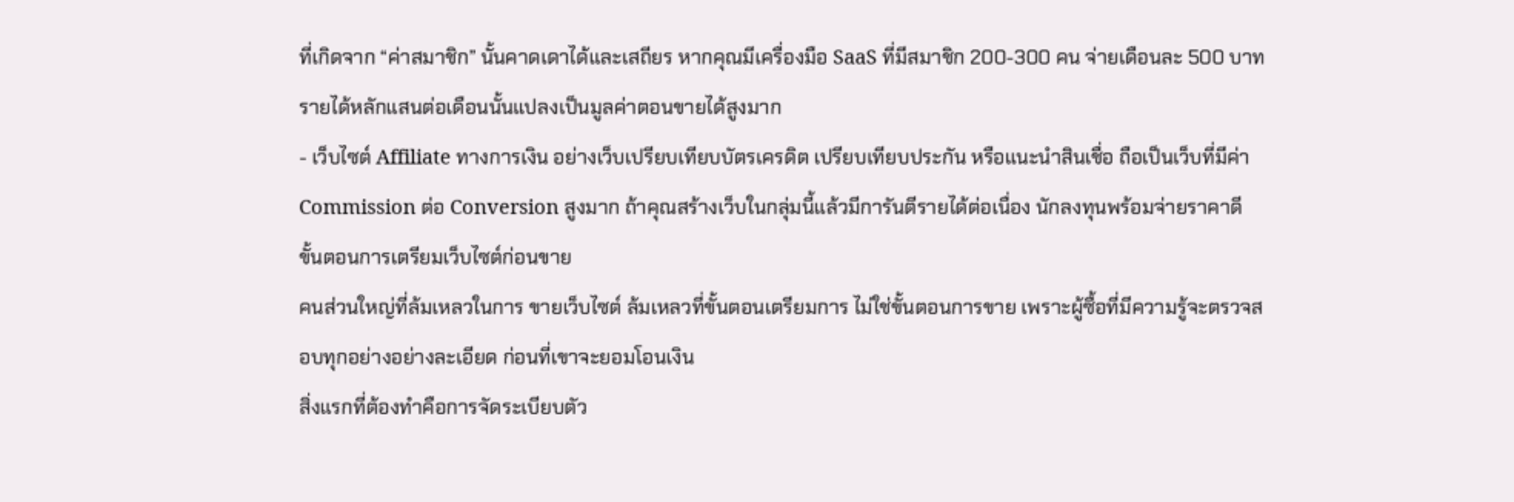ที่เกิดจาก “ค่าสมาชิก” นั้นคาดเดาได้และเสถียร หากคุณมีเครื่องมือ SaaS ที่มีสมาชิก 200-300 คน จ่ายเดือนละ 500 บาท รายได้หลักแสนต่อเดือนนั้นแปลงเป็นมูลค่าตอนขายได้สูงมาก
- เว็บไซต์ Affiliate ทางการเงิน อย่างเว็บเปรียบเทียบบัตรเครดิต เปรียบเทียบประกัน หรือแนะนำสินเชื่อ ถือเป็นเว็บที่มีค่า Commission ต่อ Conversion สูงมาก ถ้าคุณสร้างเว็บในกลุ่มนี้แล้วมีการันตีรายได้ต่อเนื่อง นักลงทุนพร้อมจ่ายราคาดี
ขั้นตอนการเตรียมเว็บไซต์ก่อนขาย
คนส่วนใหญ่ที่ล้มเหลวในการ ขายเว็บไซต์ ล้มเหลวที่ขั้นตอนเตรียมการ ไม่ใช่ขั้นตอนการขาย เพราะผู้ซื้อที่มีความรู้จะตรวจสอบทุกอย่างอย่างละเอียด ก่อนที่เขาจะยอมโอนเงิน
สิ่งแรกที่ต้องทำคือการจัดระเบียบตัว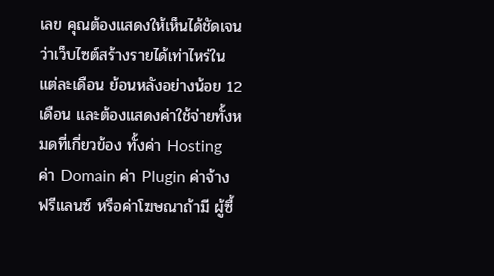เลข คุณต้องแสดงให้เห็นได้ชัดเจนว่าเว็บไซต์สร้างรายได้เท่าไหร่ในแต่ละเดือน ย้อนหลังอย่างน้อย 12 เดือน และต้องแสดงค่าใช้จ่ายทั้งหมดที่เกี่ยวข้อง ทั้งค่า Hosting ค่า Domain ค่า Plugin ค่าจ้างฟรีแลนซ์ หรือค่าโฆษณาถ้ามี ผู้ซื้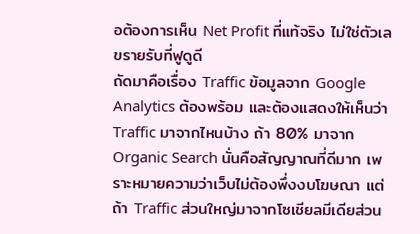อต้องการเห็น Net Profit ที่แท้จริง ไม่ใช่ตัวเลขรายรับที่ฟูดูดี
ถัดมาคือเรื่อง Traffic ข้อมูลจาก Google Analytics ต้องพร้อม และต้องแสดงให้เห็นว่า Traffic มาจากไหนบ้าง ถ้า 80% มาจาก Organic Search นั่นคือสัญญาณที่ดีมาก เพราะหมายความว่าเว็บไม่ต้องพึ่งงบโฆษณา แต่ถ้า Traffic ส่วนใหญ่มาจากโซเชียลมีเดียส่วน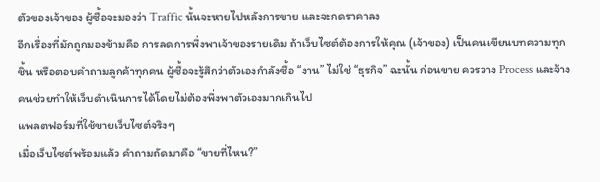ตัวของเจ้าของ ผู้ซื้อจะมองว่า Traffic นั้นจะหายไปหลังการขาย และจะกดราคาลง
อีกเรื่องที่มักถูกมองข้ามคือ การลดการพึ่งพาเจ้าของรายเดิม ถ้าเว็บไซต์ต้องการให้คุณ (เจ้าของ) เป็นคนเขียนบทความทุกชิ้น หรือตอบคำถามลูกค้าทุกคน ผู้ซื้อจะรู้สึกว่าตัวเองกำลังซื้อ “งาน” ไม่ใช่ “ธุรกิจ” ฉะนั้น ก่อนขาย ควรวาง Process และจ้างคนช่วยทำให้เว็บดำเนินการได้โดยไม่ต้องพึ่งพาตัวเองมากเกินไป
แพลตฟอร์มที่ใช้ขายเว็บไซต์จริงๆ
เมื่อเว็บไซต์พร้อมแล้ว คำถามถัดมาคือ “ขายที่ไหน?”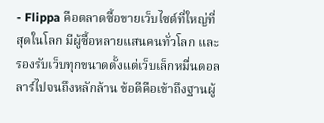- Flippa คือตลาดซื้อขายเว็บไซต์ที่ใหญ่ที่สุดในโลก มีผู้ซื้อหลายแสนคนทั่วโลก และรองรับเว็บทุกขนาดตั้งแต่เว็บเล็กหมื่นดอลลาร์ไปจนถึงหลักล้าน ข้อดีคือเข้าถึงฐานผู้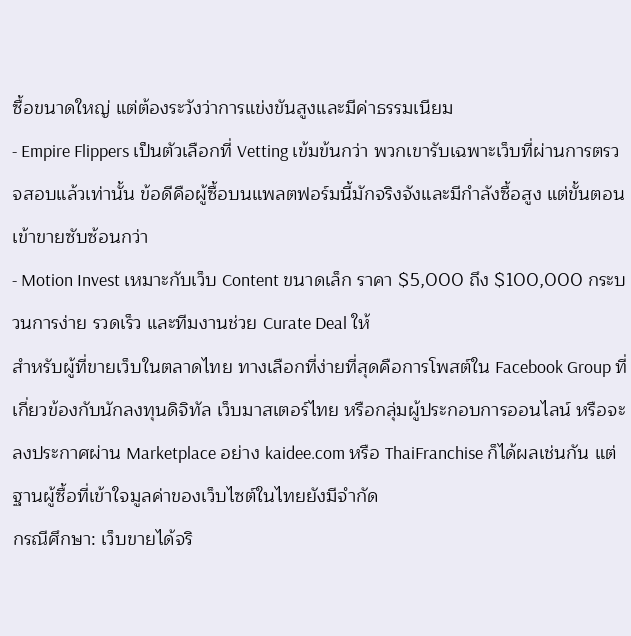ซื้อขนาดใหญ่ แต่ต้องระวังว่าการแข่งขันสูงและมีค่าธรรมเนียม
- Empire Flippers เป็นตัวเลือกที่ Vetting เข้มข้นกว่า พวกเขารับเฉพาะเว็บที่ผ่านการตรวจสอบแล้วเท่านั้น ข้อดีคือผู้ซื้อบนแพลตฟอร์มนี้มักจริงจังและมีกำลังซื้อสูง แต่ขั้นตอนเข้าขายซับซ้อนกว่า
- Motion Invest เหมาะกับเว็บ Content ขนาดเล็ก ราคา $5,000 ถึง $100,000 กระบวนการง่าย รวดเร็ว และทีมงานช่วย Curate Deal ให้
สำหรับผู้ที่ขายเว็บในตลาดไทย ทางเลือกที่ง่ายที่สุดคือการโพสต์ใน Facebook Group ที่เกี่ยวข้องกับนักลงทุนดิจิทัล เว็บมาสเตอร์ไทย หรือกลุ่มผู้ประกอบการออนไลน์ หรือจะลงประกาศผ่าน Marketplace อย่าง kaidee.com หรือ ThaiFranchise ก็ได้ผลเช่นกัน แต่ฐานผู้ซื้อที่เข้าใจมูลค่าของเว็บไซต์ในไทยยังมีจำกัด
กรณีศึกษา: เว็บขายได้จริ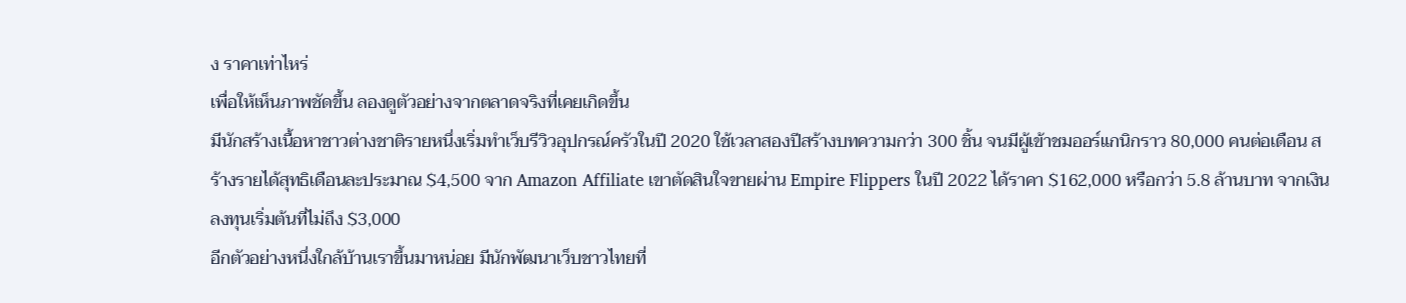ง ราคาเท่าไหร่
เพื่อให้เห็นภาพชัดขึ้น ลองดูตัวอย่างจากตลาดจริงที่เคยเกิดขึ้น
มีนักสร้างเนื้อหาชาวต่างชาติรายหนึ่งเริ่มทำเว็บรีวิวอุปกรณ์ครัวในปี 2020 ใช้เวลาสองปีสร้างบทความกว่า 300 ชิ้น จนมีผู้เข้าชมออร์แกนิกราว 80,000 คนต่อเดือน สร้างรายได้สุทธิเดือนละประมาณ $4,500 จาก Amazon Affiliate เขาตัดสินใจขายผ่าน Empire Flippers ในปี 2022 ได้ราคา $162,000 หรือกว่า 5.8 ล้านบาท จากเงินลงทุนเริ่มต้นที่ไม่ถึง $3,000
อีกตัวอย่างหนึ่งใกล้บ้านเราขึ้นมาหน่อย มีนักพัฒนาเว็บชาวไทยที่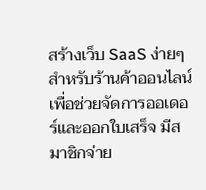สร้างเว็บ SaaS ง่ายๆ สำหรับร้านค้าออนไลน์ เพื่อช่วยจัดการออเดอร์และออกใบเสร็จ มีสมาชิกจ่าย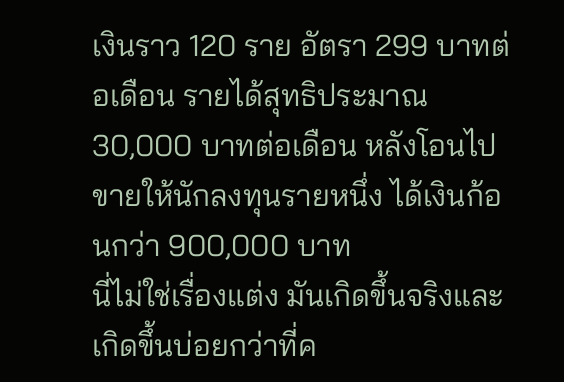เงินราว 120 ราย อัตรา 299 บาทต่อเดือน รายได้สุทธิประมาณ 30,000 บาทต่อเดือน หลังโอนไปขายให้นักลงทุนรายหนึ่ง ได้เงินก้อนกว่า 900,000 บาท
นี่ไม่ใช่เรื่องแต่ง มันเกิดขึ้นจริงและเกิดขึ้นบ่อยกว่าที่ค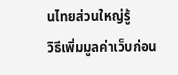นไทยส่วนใหญ่รู้
วิธีเพิ่มมูลค่าเว็บก่อน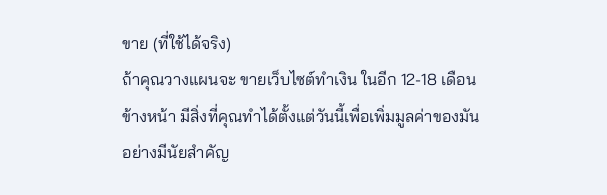ขาย (ที่ใช้ได้จริง)
ถ้าคุณวางแผนจะ ขายเว็บไซต์ทำเงิน ในอีก 12-18 เดือนข้างหน้า มีสิ่งที่คุณทำได้ตั้งแต่วันนี้เพื่อเพิ่มมูลค่าของมันอย่างมีนัยสำคัญ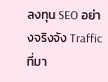ลงทุน SEO อย่างจริงจัง Traffic ที่มา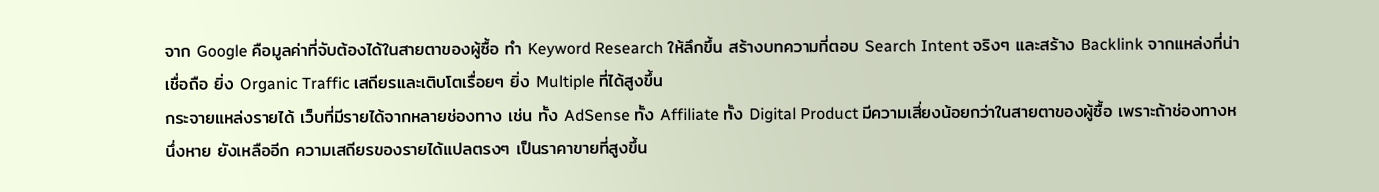จาก Google คือมูลค่าที่จับต้องได้ในสายตาของผู้ซื้อ ทำ Keyword Research ให้ลึกขึ้น สร้างบทความที่ตอบ Search Intent จริงๆ และสร้าง Backlink จากแหล่งที่น่าเชื่อถือ ยิ่ง Organic Traffic เสถียรและเติบโตเรื่อยๆ ยิ่ง Multiple ที่ได้สูงขึ้น
กระจายแหล่งรายได้ เว็บที่มีรายได้จากหลายช่องทาง เช่น ทั้ง AdSense ทั้ง Affiliate ทั้ง Digital Product มีความเสี่ยงน้อยกว่าในสายตาของผู้ซื้อ เพราะถ้าช่องทางหนึ่งหาย ยังเหลืออีก ความเสถียรของรายได้แปลตรงๆ เป็นราคาขายที่สูงขึ้น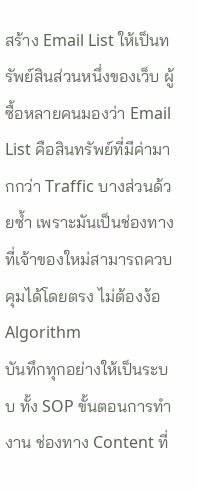สร้าง Email List ให้เป็นทรัพย์สินส่วนหนึ่งของเว็บ ผู้ซื้อหลายคนมองว่า Email List คือสินทรัพย์ที่มีค่ามากกว่า Traffic บางส่วนด้วยซ้ำ เพราะมันเป็นช่องทางที่เจ้าของใหม่สามารถควบคุมได้โดยตรง ไม่ต้องง้อ Algorithm
บันทึกทุกอย่างให้เป็นระบบ ทั้ง SOP ขั้นตอนการทำงาน ช่องทาง Content ที่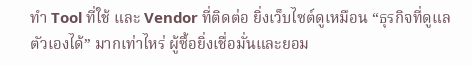ทำ Tool ที่ใช้ และ Vendor ที่ติดต่อ ยิ่งเว็บไซต์ดูเหมือน “ธุรกิจที่ดูแลตัวเองได้” มากเท่าไหร่ ผู้ซื้อยิ่งเชื่อมั่นและยอม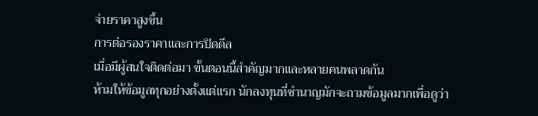จ่ายราคาสูงขึ้น
การต่อรองราคาและการปิดดีล
เมื่อมีผู้สนใจติดต่อมา ขั้นตอนนี้สำคัญมากและหลายคนพลาดกัน
ห้ามให้ข้อมูลทุกอย่างตั้งแต่แรก นักลงทุนที่ชำนาญมักจะถามข้อมูลมากเพื่อดูว่า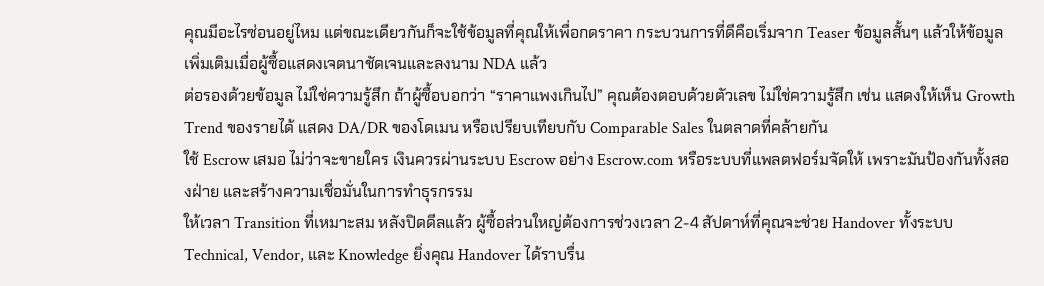คุณมีอะไรซ่อนอยู่ไหม แต่ขณะเดียวกันก็จะใช้ข้อมูลที่คุณให้เพื่อกดราคา กระบวนการที่ดีคือเริ่มจาก Teaser ข้อมูลสั้นๆ แล้วให้ข้อมูลเพิ่มเติมเมื่อผู้ซื้อแสดงเจตนาชัดเจนและลงนาม NDA แล้ว
ต่อรองด้วยข้อมูล ไม่ใช่ความรู้สึก ถ้าผู้ซื้อบอกว่า “ราคาแพงเกินไป” คุณต้องตอบด้วยตัวเลข ไม่ใช่ความรู้สึก เช่น แสดงให้เห็น Growth Trend ของรายได้ แสดง DA/DR ของโดเมน หรือเปรียบเทียบกับ Comparable Sales ในตลาดที่คล้ายกัน
ใช้ Escrow เสมอ ไม่ว่าจะขายใคร เงินควรผ่านระบบ Escrow อย่าง Escrow.com หรือระบบที่แพลตฟอร์มจัดให้ เพราะมันป้องกันทั้งสองฝ่าย และสร้างความเชื่อมั่นในการทำธุรกรรม
ให้เวลา Transition ที่เหมาะสม หลังปิดดีลแล้ว ผู้ซื้อส่วนใหญ่ต้องการช่วงเวลา 2-4 สัปดาห์ที่คุณจะช่วย Handover ทั้งระบบ Technical, Vendor, และ Knowledge ยิ่งคุณ Handover ได้ราบรื่น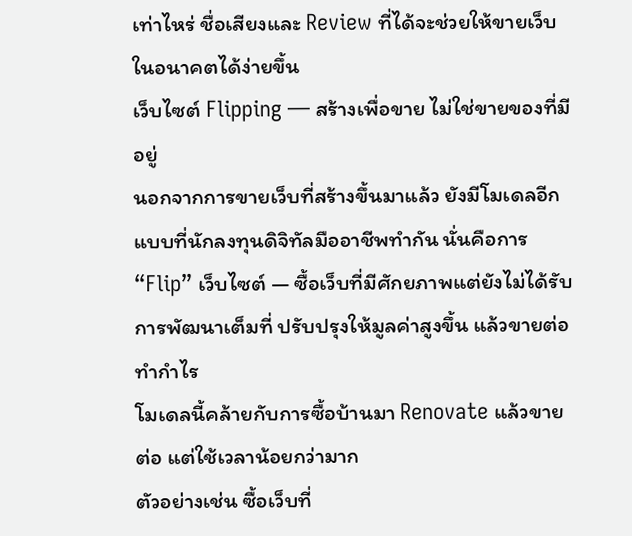เท่าไหร่ ชื่อเสียงและ Review ที่ได้จะช่วยให้ขายเว็บในอนาคตได้ง่ายขึ้น
เว็บไซต์ Flipping — สร้างเพื่อขาย ไม่ใช่ขายของที่มีอยู่
นอกจากการขายเว็บที่สร้างขึ้นมาแล้ว ยังมีโมเดลอีกแบบที่นักลงทุนดิจิทัลมืออาชีพทำกัน นั่นคือการ “Flip” เว็บไซต์ — ซื้อเว็บที่มีศักยภาพแต่ยังไม่ได้รับการพัฒนาเต็มที่ ปรับปรุงให้มูลค่าสูงขึ้น แล้วขายต่อทำกำไร
โมเดลนี้คล้ายกับการซื้อบ้านมา Renovate แล้วขายต่อ แต่ใช้เวลาน้อยกว่ามาก
ตัวอย่างเช่น ซื้อเว็บที่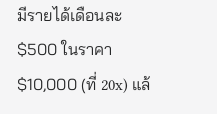มีรายได้เดือนละ $500 ในราคา $10,000 (ที่ 20x) แล้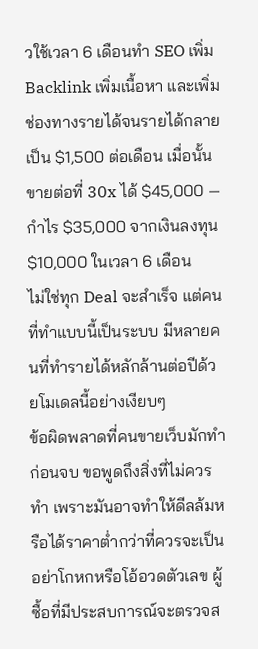วใช้เวลา 6 เดือนทำ SEO เพิ่ม Backlink เพิ่มเนื้อหา และเพิ่มช่องทางรายได้จนรายได้กลายเป็น $1,500 ต่อเดือน เมื่อนั้นขายต่อที่ 30x ได้ $45,000 — กำไร $35,000 จากเงินลงทุน $10,000 ในเวลา 6 เดือน
ไม่ใช่ทุก Deal จะสำเร็จ แต่คนที่ทำแบบนี้เป็นระบบ มีหลายคนที่ทำรายได้หลักล้านต่อปีด้วยโมเดลนี้อย่างเงียบๆ
ข้อผิดพลาดที่คนขายเว็บมักทำ
ก่อนจบ ขอพูดถึงสิ่งที่ไม่ควรทำ เพราะมันอาจทำให้ดีลล้มหรือได้ราคาต่ำกว่าที่ควรจะเป็น
อย่าโกหกหรือโอ้อวดตัวเลข ผู้ซื้อที่มีประสบการณ์จะตรวจส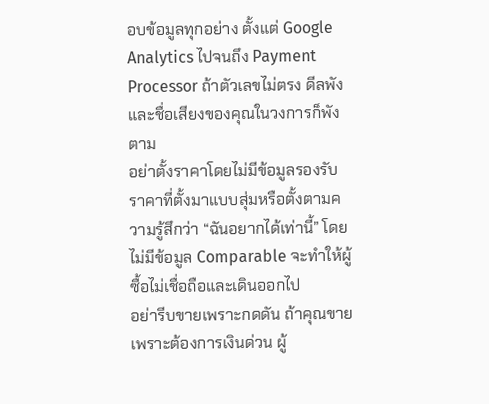อบข้อมูลทุกอย่าง ตั้งแต่ Google Analytics ไปจนถึง Payment Processor ถ้าตัวเลขไม่ตรง ดีลพัง และชื่อเสียงของคุณในวงการก็พังตาม
อย่าตั้งราคาโดยไม่มีข้อมูลรองรับ ราคาที่ตั้งมาแบบสุ่มหรือตั้งตามความรู้สึกว่า “ฉันอยากได้เท่านี้” โดยไม่มีข้อมูล Comparable จะทำให้ผู้ซื้อไม่เชื่อถือและเดินออกไป
อย่ารีบขายเพราะกดดัน ถ้าคุณขายเพราะต้องการเงินด่วน ผู้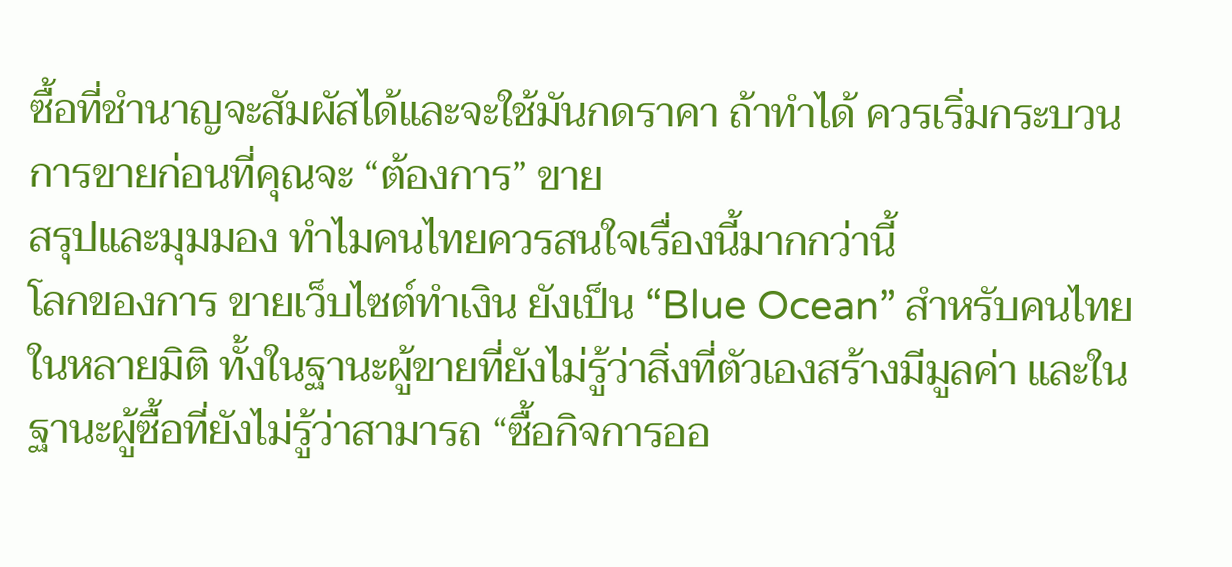ซื้อที่ชำนาญจะสัมผัสได้และจะใช้มันกดราคา ถ้าทำได้ ควรเริ่มกระบวนการขายก่อนที่คุณจะ “ต้องการ” ขาย
สรุปและมุมมอง ทำไมคนไทยควรสนใจเรื่องนี้มากกว่านี้
โลกของการ ขายเว็บไซต์ทำเงิน ยังเป็น “Blue Ocean” สำหรับคนไทยในหลายมิติ ทั้งในฐานะผู้ขายที่ยังไม่รู้ว่าสิ่งที่ตัวเองสร้างมีมูลค่า และในฐานะผู้ซื้อที่ยังไม่รู้ว่าสามารถ “ซื้อกิจการออ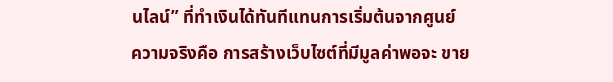นไลน์” ที่ทำเงินได้ทันทีแทนการเริ่มต้นจากศูนย์
ความจริงคือ การสร้างเว็บไซต์ที่มีมูลค่าพอจะ ขาย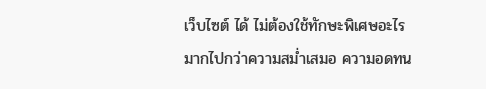เว็บไซต์ ได้ ไม่ต้องใช้ทักษะพิเศษอะไรมากไปกว่าความสม่ำเสมอ ความอดทน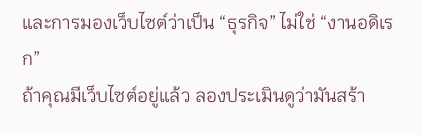และการมองเว็บไซต์ว่าเป็น “ธุรกิจ” ไม่ใช่ “งานอดิเรก”
ถ้าคุณมีเว็บไซต์อยู่แล้ว ลองประเมินดูว่ามันสร้า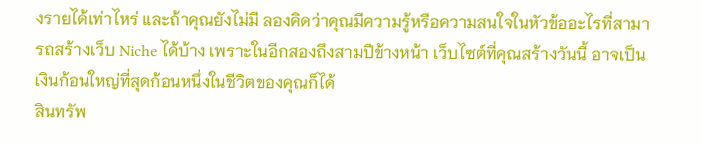งรายได้เท่าไหร่ และถ้าคุณยังไม่มี ลองคิดว่าคุณมีความรู้หรือความสนใจในหัวข้ออะไรที่สามารถสร้างเว็บ Niche ได้บ้าง เพราะในอีกสองถึงสามปีข้างหน้า เว็บไซต์ที่คุณสร้างวันนี้ อาจเป็นเงินก้อนใหญ่ที่สุดก้อนหนึ่งในชีวิตของคุณก็ได้
สินทรัพ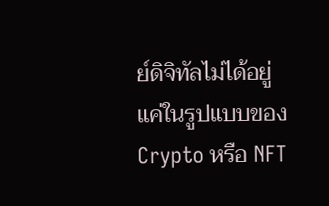ย์ดิจิทัลไม่ได้อยู่แค่ในรูปแบบของ Crypto หรือ NFT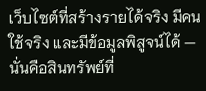เว็บไซต์ที่สร้างรายได้จริง มีคนใช้จริง และมีข้อมูลพิสูจน์ได้ — นั่นคือสินทรัพย์ที่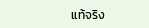แท้จริง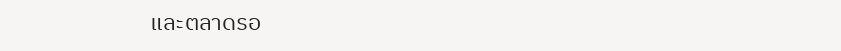และตลาดรอ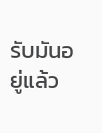รับมันอยู่แล้ว